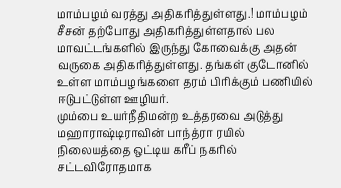மாம்பழம் வரத்து அதிகரித்துள்ளது.! மாம்பழம் சீசன் தற்போது அதிகரித்துள்ளதால் பல மாவட்டங்களில் இருந்து கோவைக்கு அதன் வருகை அதிகரித்துள்ளது. தங்கள் குடோனில் உள்ள மாம்பழங்களை தரம் பிரிக்கும் பணியில் ஈடுபட்டுள்ள ஊழியர்.
மும்பை உயர்நீதிமன்ற உத்தரவை அடுத்து மஹாராஷ்டிராவின் பாந்த்ரா ரயில் நிலையத்தை ஒட்டிய கரீப் நகரில் சட்டவிரோதமாக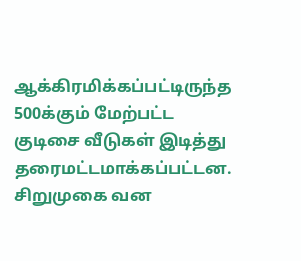ஆக்கிரமிக்கப்பட்டிருந்த 500க்கும் மேற்பட்ட குடிசை வீடுகள் இடித்து தரைமட்டமாக்கப்பட்டன.
சிறுமுகை வன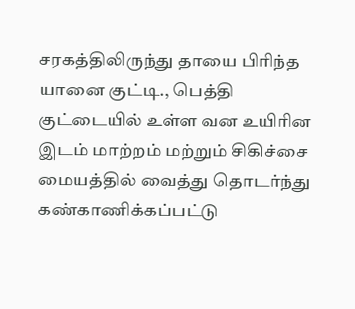சரகத்திலிருந்து தாயை பிரிந்த யானை குட்டி., பெத்தி குட்டையில் உள்ள வன உயிரின இடம் மாற்றம் மற்றும் சிகிச்சை மையத்தில் வைத்து தொடர்ந்து கண்காணிக்கப்பட்டு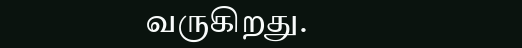வருகிறது.